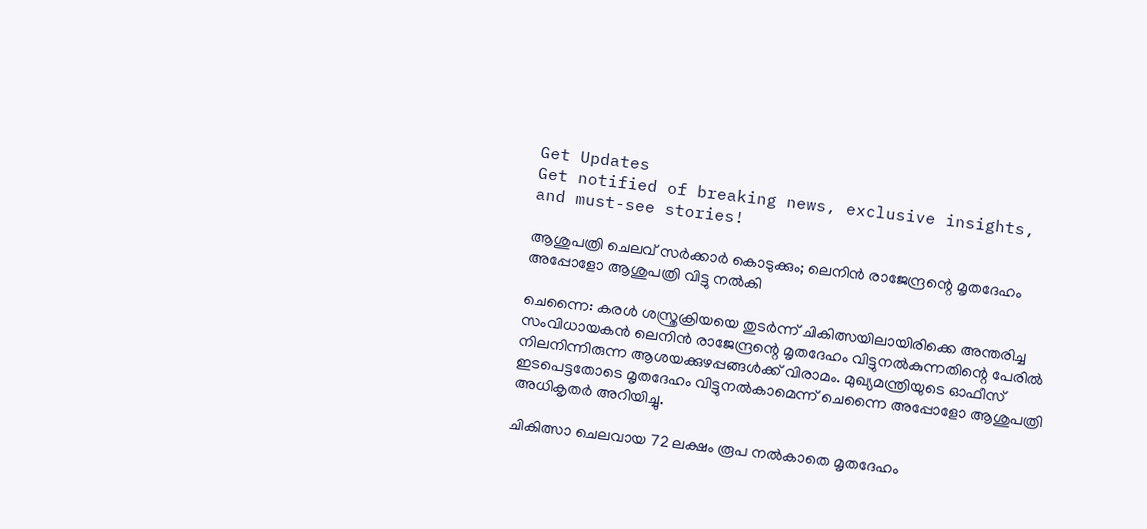Get Updates
Get notified of breaking news, exclusive insights, and must-see stories!

ആശുപത്രി ചെലവ് സർക്കാർ കൊടുക്കും; ലെനിൻ രാജേന്ദ്രന്റെ മൃതദേഹം അപ്പോളോ ആശുപത്രി വിട്ടു നൽകി

ചെന്നൈ: കരൾ ശസ്ത്രക്രിയയെ തുടർന്ന് ചികിത്സയിലായിരിക്കെ അന്തരിച്ച സംവിധായകൻ ലെനിൻ രാജേന്ദ്രന്റെ മൃതദേഹം വിട്ടുനൽകുന്നതിന്റെ പേരിൽ നിലനിന്നിരുന്ന ആശയക്കുഴപ്പങ്ങൾക്ക് വിരാമം. മുഖ്യമന്ത്രിയുടെ ഓഫീസ് ഇടപെട്ടതോടെ മൃതദേഹം വിട്ടുനൽകാമെന്ന് ചെന്നൈ അപ്പോളോ ആശുപത്രി അധികൃതർ അറിയിച്ചു.

ചികിത്സാ ചെലവായ 72 ലക്ഷം രൂപ നൽകാതെ മൃതദേഹം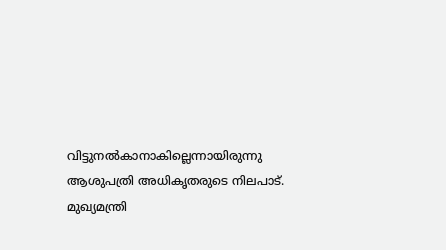വിട്ടുനൽകാനാകില്ലെന്നായിരുന്നു ആശുപത്രി അധികൃതരുടെ നിലപാട്. മുഖ്യമന്ത്രി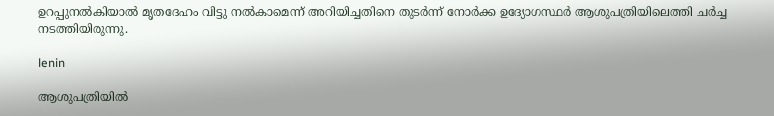ഉറപ്പുനൽകിയാൽ മൃതദേഹം വിട്ടു നൽകാമെന്ന് അറിയിച്ചതിനെ തുടർന്ന് നോർക്ക ഉദ്യോഗസ്ഥർ ആശുപത്രിയിലെത്തി ചർച്ച നടത്തിയിരുന്നു.

lenin

ആശുപത്രിയിൽ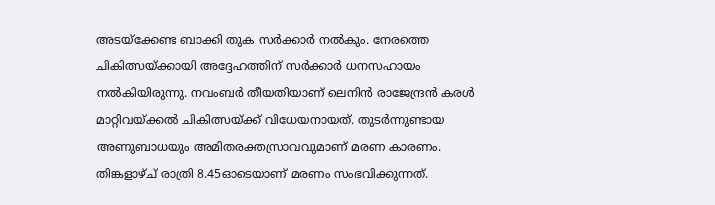അടയ്ക്കേണ്ട ബാക്കി തുക സർക്കാർ നൽകും. നേരത്തെ ചികിത്സയ്ക്കായി അദ്ദേഹത്തിന് സർക്കാർ ധനസഹായം നൽകിയിരുന്നു. നവംബർ തീയതിയാണ് ലെനിൻ രാജേന്ദ്രൻ കരള്‍ മാറ്റിവയ്ക്കല്‍ ചികിത്സയ്ക്ക് വിധേയനായത്. തുടർന്നുണ്ടായ അണുബാധയും അമിതരക്തസ്രാവവുമാണ് മരണ കാരണം. തിങ്കളാഴ്ച് രാത്രി 8.45ഓടെയാണ് മരണം സംഭവിക്കുന്നത്.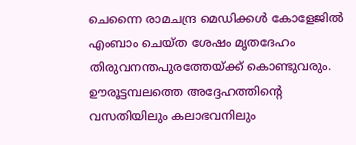ചെന്നൈ രാമചന്ദ്ര മെഡിക്കൾ കോളേജിൽ എംബാം ചെയ്ത ശേഷം മൃതദേഹം തിരുവനന്തപുരത്തേയ്ക്ക് കൊണ്ടുവരും. ഊരൂട്ടമ്പലത്തെ അദ്ദേഹത്തിന്റെ വസതിയിലും കലാഭവനിലും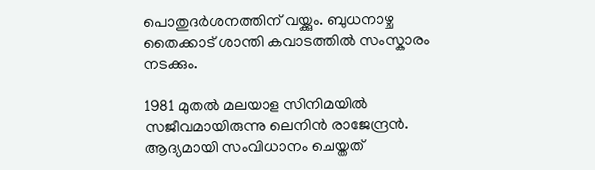പൊതുദർശനത്തിന് വയ്ക്കും. ബുധനാഴ്ച തൈക്കാട് ശാന്തി കവാടത്തിൽ സംസ്കാരം നടക്കും.

1981 മുതല്‍ മലയാള സിനിമയില്‍ സജീവമായിരുന്നു ലെനിന്‍ രാജേന്ദ്രന്‍. ആദ്യമായി സംവിധാനം ചെയ്തത്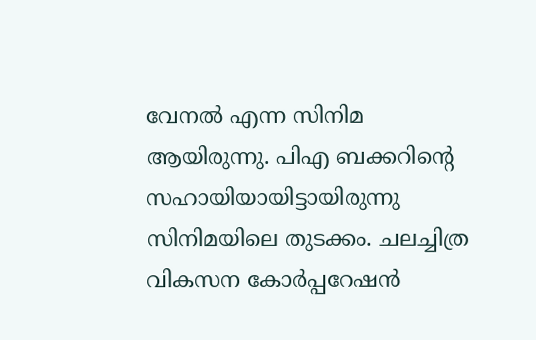വേനല്‍ എന്ന സിനിമ ആയിരുന്നു. പിഎ ബക്കറിന്റെ സഹായിയായിട്ടായിരുന്നു സിനിമയിലെ തുടക്കം. ചലച്ചിത്ര വികസന കോര്‍പ്പറേഷന്‍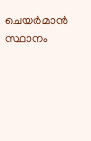ചെയര്‍മാന്‍ സ്ഥാനം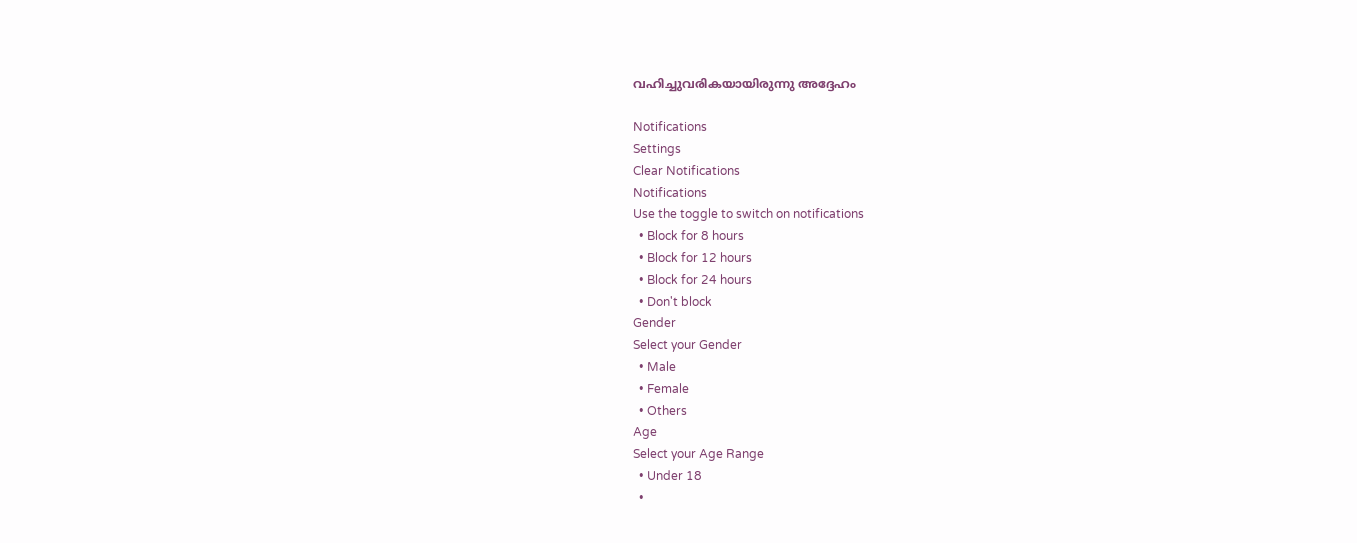വഹിച്ചുവരികയായിരുന്നു അദ്ദേഹം

Notifications
Settings
Clear Notifications
Notifications
Use the toggle to switch on notifications
  • Block for 8 hours
  • Block for 12 hours
  • Block for 24 hours
  • Don't block
Gender
Select your Gender
  • Male
  • Female
  • Others
Age
Select your Age Range
  • Under 18
  •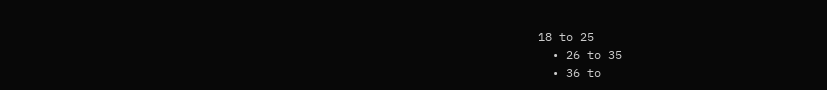18 to 25
  • 26 to 35
  • 36 to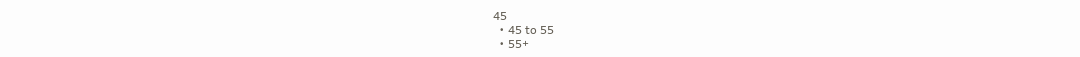45
  • 45 to 55
  • 55+